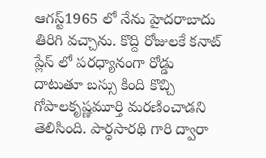ఆగస్ట్1965 లో నేను హైదరాబాదు తిరిగి వచ్చాను. కొద్ది రోజులకే కనాట్ ప్లేస్ లో పరధ్యానంగా రోడ్డు దాటుతూ బస్సు కింది కొచ్చి గోపాలకృష్ణమూర్తి మరణించాడని తెలిసింది. పార్థసారథి గారి ద్వారా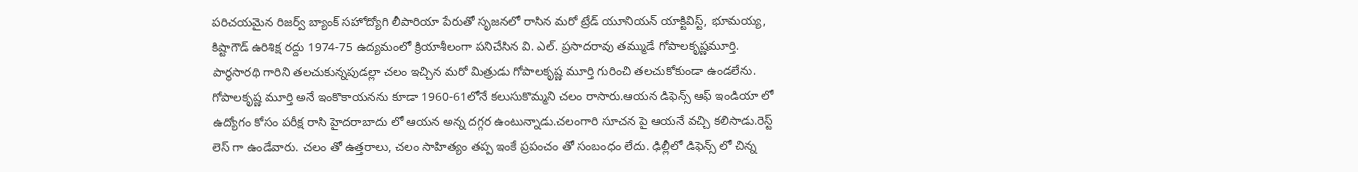పరిచయమైన రిజర్వ్ బ్యాంక్ సహోద్యోగి లీపారియా పేరుతో సృజనలో రాసిన మరో ట్రేడ్ యూనియన్ యాక్టివిస్ట్, భూమయ్య, కిష్టాగౌడ్ ఉరిశిక్ష రద్దు 1974-75 ఉద్యమంలో క్రియాశీలంగా పనిచేసిన వి. ఎల్. ప్రసాదరావు తమ్ముడే గోపాలకృష్ణమూర్తి. పార్థసారథి గారిని తలచుకున్నపుడల్లా చలం ఇచ్చిన మరో మిత్రుడు గోపాలకృష్ణ మూర్తి గురించి తలచుకోకుండా ఉండలేను.
గోపాలకృష్ణ మూర్తి అనే ఇంకొకాయనను కూడా 1960-61లోనే కలుసుకొమ్మని చలం రాసారు.ఆయన డిఫెన్స్ ఆఫ్ ఇండియా లో ఉద్యోగం కోసం పరీక్ష రాసి హైదరాబాదు లో ఆయన అన్న దగ్గర ఉంటున్నాడు.చలంగారి సూచన పై ఆయనే వచ్చి కలిసాడు.రెస్ట్ లెస్ గా ఉండేవారు. చలం తో ఉత్తరాలు, చలం సాహిత్యం తప్ప ఇంకే ప్రపంచం తో సంబంధం లేదు. ఢిల్లీలో డిఫెన్స్ లో చిన్న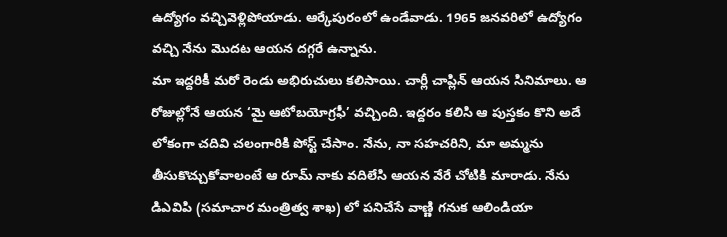ఉద్యోగం వచ్చివెళ్లిపోయాడు. ఆర్కేపురంలో ఉండేవాడు. 1965 జనవరిలో ఉద్యోగం వచ్చి నేను మొదట ఆయన దగ్గరే ఉన్నాను.
మా ఇద్దరికీ మరో రెండు అభిరుచులు కలిసాయి. చార్లీ చాప్లిన్ ఆయన సినిమాలు. ఆ రోజుల్లోనే ఆయన ‘మై ఆటోబయోగ్రఫీ’ వచ్చింది. ఇద్దరం కలిసి ఆ పుస్తకం కొని అదే లోకంగా చదివి చలంగారికి పోస్ట్ చేసాం. నేను, నా సహచరిని, మా అమ్మను తీసుకొచ్చుకోవాలంటే ఆ రూమ్ నాకు వదిలేసి ఆయన వేరే చోటికి మారాడు. నేను డిఎవిపి (సమాచార మంత్రిత్వ శాఖ) లో పనిచేసే వాణ్ణి గనుక ఆలిండియా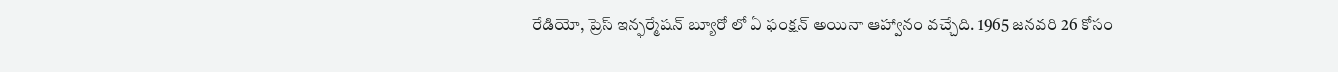రేడియో, ప్రెస్ ఇన్ఫర్మేషన్ బ్యూరో లో ఏ ఫంక్షన్ అయినా ఆహ్వానం వచ్చేది. 1965 జనవరి 26 కోసం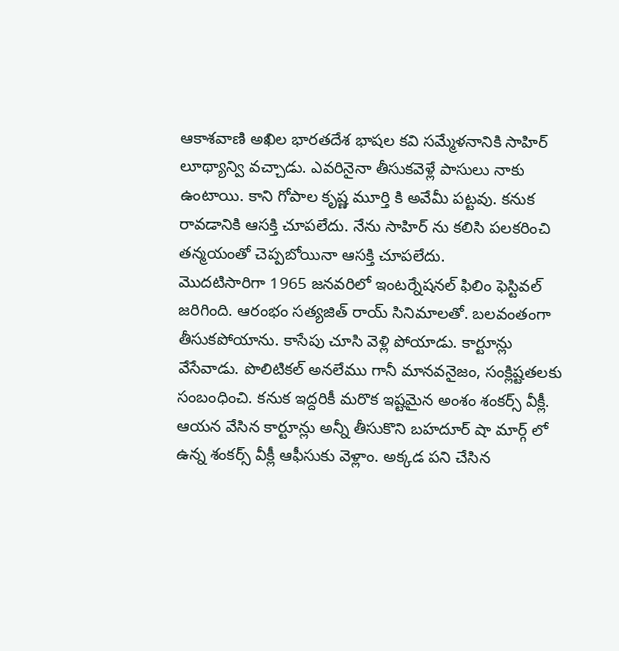ఆకాశవాణి అఖిల భారతదేశ భాషల కవి సమ్మేళనానికి సాహిర్ లూథ్యాన్వి వచ్చాడు. ఎవరినైనా తీసుకవెళ్లే పాసులు నాకు ఉంటాయి. కాని గోపాల కృష్ణ మూర్తి కి అవేమీ పట్టవు. కనుక రావడానికి ఆసక్తి చూపలేదు. నేను సాహిర్ ను కలిసి పలకరించి తన్మయంతో చెప్పబోయినా ఆసక్తి చూపలేదు.
మొదటిసారిగా 1965 జనవరిలో ఇంటర్నేషనల్ ఫిలిం ఫెస్టివల్ జరిగింది. ఆరంభం సత్యజిత్ రాయ్ సినిమాలతో. బలవంతంగా తీసుకపోయాను. కాసేపు చూసి వెళ్లి పోయాడు. కార్టూన్లు వేసేవాడు. పొలిటికల్ అనలేము గానీ మానవనైజం, సంక్లిష్టతలకు సంబంధించి. కనుక ఇద్దరికీ మరొక ఇష్టమైన అంశం శంకర్స్ వీక్లీ. ఆయన వేసిన కార్టూన్లు అన్నీ తీసుకొని బహదూర్ షా మార్గ్ లో ఉన్న శంకర్స్ వీక్లీ ఆఫీసుకు వెళ్లాం. అక్కడ పని చేసిన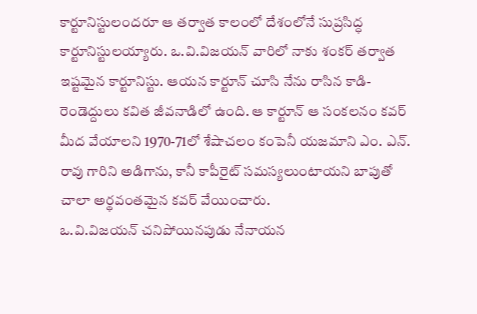కార్టూనిస్టులందరూ ఆ తర్వాత కాలంలో దేశంలోనే సుప్రసిద్ధ కార్టూనిస్టులయ్యారు. ఒ.వి.విజయన్ వారిలో నాకు శంకర్ తర్వాత ఇష్టమైన కార్టూనిస్టు. ఆయన కార్టూన్ చూసి నేను రాసిన కాడి-రెండెద్దులు కవిత జీవనాడిలో ఉంది. ఆ కార్టూన్ ఆ సంకలనం కవర్ మీద వేయాలని 1970-71లో శేషాచలం కంపెనీ యజమాని ఎం. ఎన్. రావు గారిని అడిగాను, కానీ కాపీరైట్ సమస్యలుంటాయని బాపుతో చాలా అర్థవంతమైన కవర్ వేయించారు.
ఒ.వి.విజయన్ చనిపోయినపుడు నేనాయన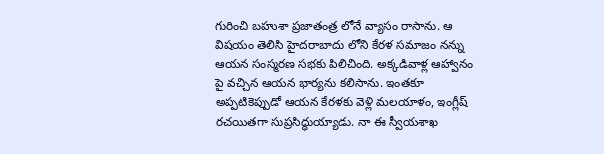గురించి బహుశా ప్రజాతంత్ర లోనే వ్యాసం రాసాను. ఆ విషయం తెలిసి హైదరాబాదు లోని కేరళ సమాజం నన్ను ఆయన సంస్మరణ సభకు పిలిచింది. అక్కడివాళ్ల ఆహ్వానం పై వచ్చిన ఆయన భార్యను కలిసాను. ఇంతకూ అప్పటికెప్పుడో ఆయన కేరళకు వెళ్లి మలయాళం, ఇంగ్లీష్ రచయితగా సుప్రసిద్ధుయ్యాడు. నా ఈ స్వీయశాఖ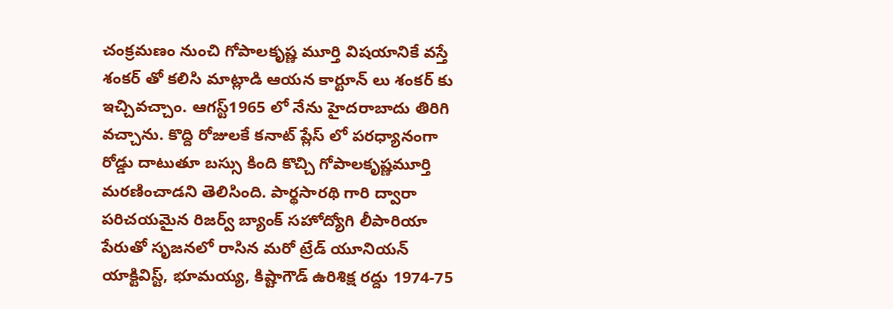చంక్రమణం నుంచి గోపాలకృష్ణ మూర్తి విషయానికే వస్తే శంకర్ తో కలిసి మాట్లాడి ఆయన కార్టూన్ లు శంకర్ కు ఇచ్చివచ్చాం. ఆగస్ట్1965 లో నేను హైదరాబాదు తిరిగి వచ్చాను. కొద్ది రోజులకే కనాట్ ప్లేస్ లో పరధ్యానంగా రోడ్డు దాటుతూ బస్సు కింది కొచ్చి గోపాలకృష్ణమూర్తి మరణించాడని తెలిసింది. పార్థసారథి గారి ద్వారా పరిచయమైన రిజర్వ్ బ్యాంక్ సహోద్యోగి లీపారియా పేరుతో సృజనలో రాసిన మరో ట్రేడ్ యూనియన్ యాక్టివిస్ట్, భూమయ్య, కిష్టాగౌడ్ ఉరిశిక్ష రద్దు 1974-75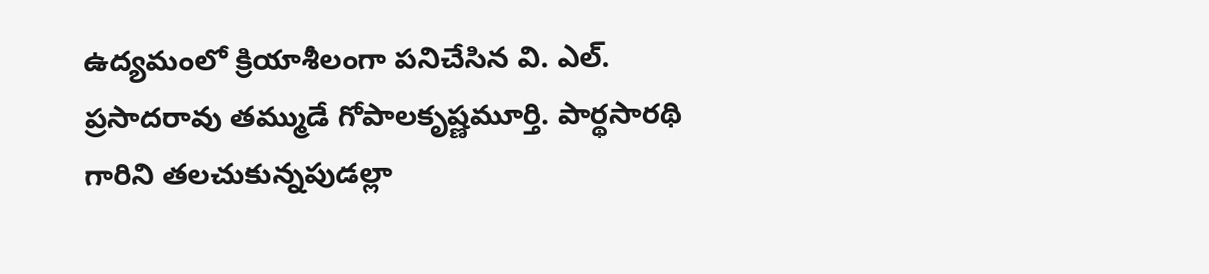ఉద్యమంలో క్రియాశీలంగా పనిచేసిన వి. ఎల్. ప్రసాదరావు తమ్ముడే గోపాలకృష్ణమూర్తి. పార్థసారథి గారిని తలచుకున్నపుడల్లా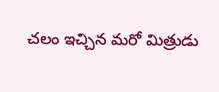చలం ఇచ్చిన మరో మిత్రుడు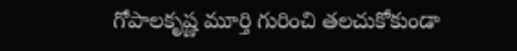గోపాలకృష్ణ మూర్తి గురించి తలచుకోకుండా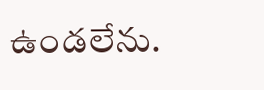ఉండలేను.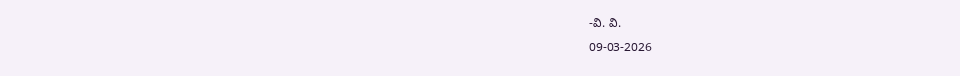-వి. వి.
09-03-2026